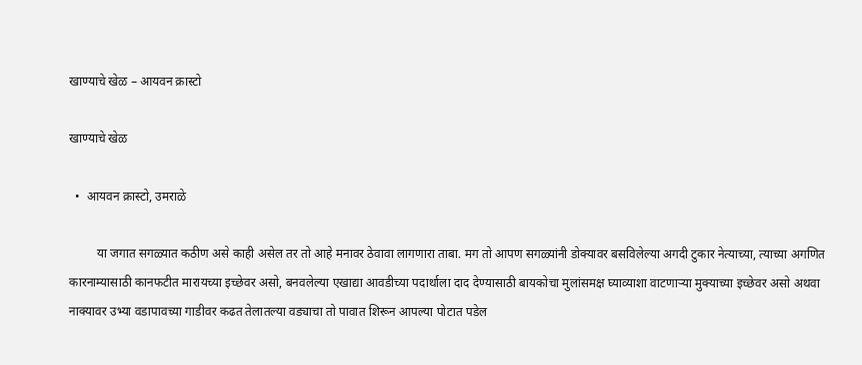खाण्याचे खेळ – आयवन क्रास्टो

खाण्याचे खेळ

  •  आयवन क्रास्टो, उमराळे

         या जगात सगळ्यात कठीण असे काही असेल तर तो आहे मनावर ठेवावा लागणारा ताबा. मग तो आपण सगळ्यांनी डोक्यावर बसविलेल्या अगदी टुकार नेत्याच्या, त्याच्या अगणित कारनाम्यासाठी कानफटीत मारायच्या इच्छेवर असो, बनवलेल्या एखाद्या आवडीच्या पदार्थाला दाद देण्यासाठी बायकोचा मुलांसमक्ष घ्याव्याशा वाटणाऱ्या मुक्याच्या इच्छेवर असो अथवा नाक्यावर उभ्या वडापावच्या गाडीवर कढत तेलातल्या वड्याचा तो पावात शिरून आपल्या पोटात पडेल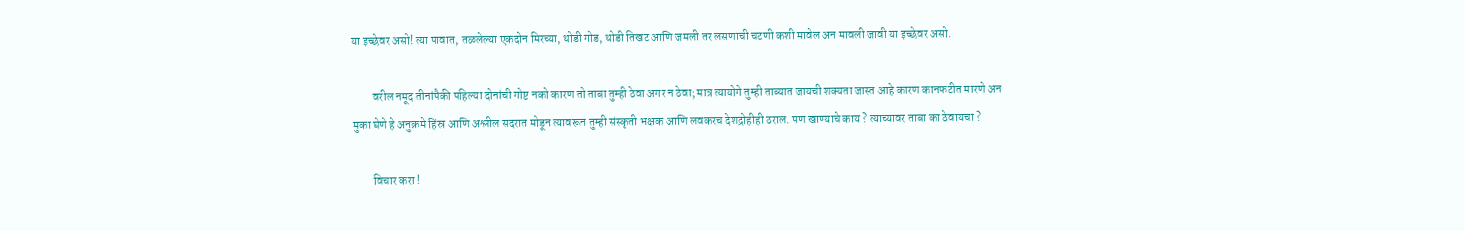या इच्छेवर असो! त्या पावात, तळलेल्या एकदोन मिरच्या, थोडी गोड, थोडी तिखट आणि जमली तर लसणाची चटणी कशी मावेल अन मावली जावी या इच्छेवर असो.

         वरील नमूद तीनांपैकी पहिल्या दोनांची गोष्ट नको कारण तो ताबा तुम्ही ठेवा अगर न ठेवा; मात्र त्यायोगे तुम्ही ताब्यात जायची शक्यता जास्त आहे कारण कानफटीत मारणे अन मुका घेणे हे अनुक्रमे हिंस्र आणि अश्लील सदरात मोडून त्यावरून तुम्ही संस्कृती भक्षक आणि लवकरच देशद्रोहीही ठराल. पण खाण्याचे काय ? त्याच्यावर ताबा का ठेवायचा ?

         विचार करा !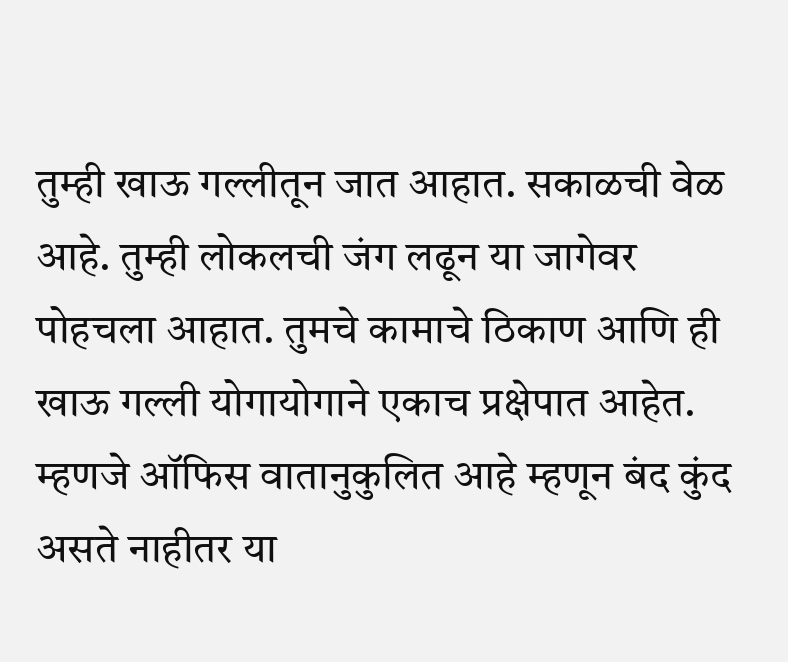तुम्ही खाऊ गल्लीतून जात आहात. सकाळची वेळ आहे. तुम्ही लोकलची जंग लढून या जागेवर पोहचला आहात. तुमचे कामाचे ठिकाण आणि ही खाऊ गल्ली योगायोगाने एकाच प्रक्षेपात आहेत. म्हणजे ऑफिस वातानुकुलित आहे म्हणून बंद कुंद असते नाहीतर या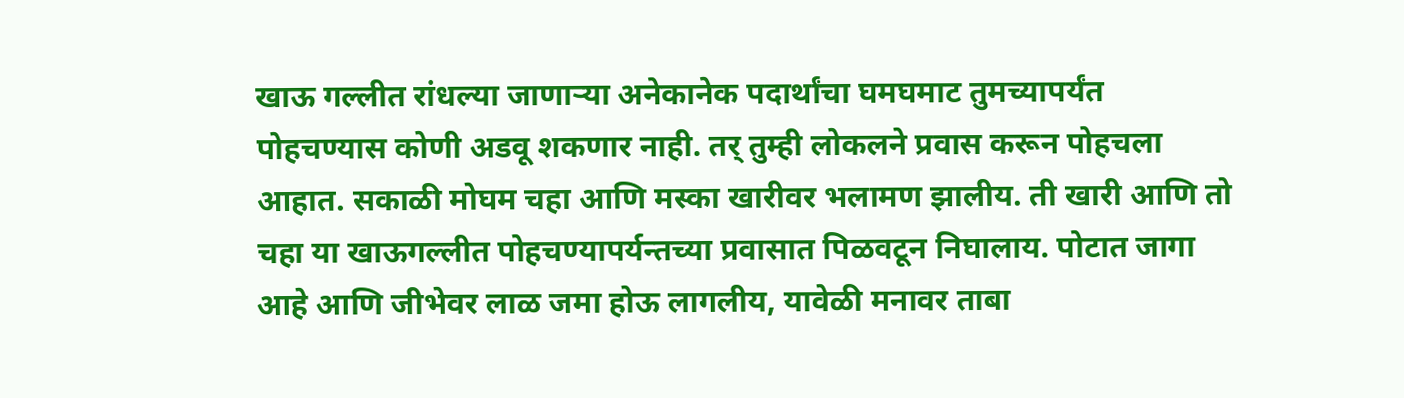खाऊ गल्लीत रांधल्या जाणाऱ्या अनेकानेक पदार्थांचा घमघमाट तुमच्यापर्यंत पोहचण्यास कोणी अडवू शकणार नाही. तर् तुम्ही लोकलने प्रवास करून पोहचला आहात. सकाळी मोघम चहा आणि मस्का खारीवर भलामण झालीय. ती खारी आणि तो चहा या खाऊगल्लीत पोहचण्यापर्यन्तच्या प्रवासात पिळवटून निघालाय. पोटात जागा आहे आणि जीभेवर लाळ जमा होऊ लागलीय, यावेळी मनावर ताबा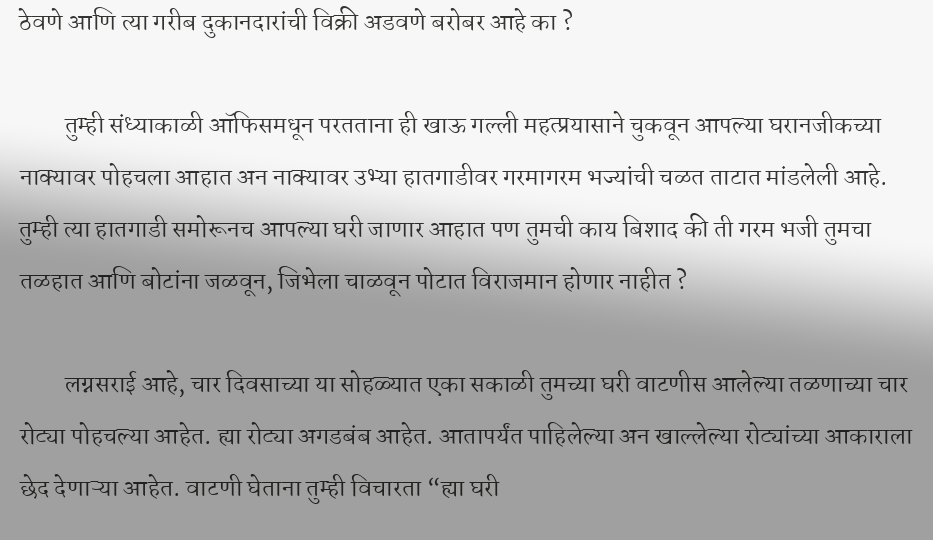ठेवणे आणि त्या गरीब दुकानदारांची विक्री अडवणे बरोबर आहे का ?

         तुम्ही संध्याकाळी ऑफिसमधून परतताना ही खाऊ गल्ली महत्प्रयासाने चुकवून आपल्या घरानजीकच्या नाक्यावर पोहचला आहात अन नाक्यावर उभ्या हातगाडीवर गरमागरम भज्यांची चळत ताटात मांडलेली आहे. तुम्ही त्या हातगाडी समोरूनच आपल्या घरी जाणार आहात पण तुमची काय बिशाद की ती गरम भजी तुमचा तळहात आणि बोटांना जळवून, जिभेला चाळवून पोटात विराजमान होणार नाहीत ?

         लग्नसराई आहे, चार दिवसाच्या या सोहळ्यात एका सकाळी तुमच्या घरी वाटणीस आलेल्या तळणाच्या चार रोट्या पोहचल्या आहेत. ह्या रोट्या अगडबंब आहेत. आतापर्यंत पाहिलेल्या अन खाल्लेल्या रोट्यांच्या आकाराला छेद देणाऱ्या आहेत. वाटणी घेताना तुम्ही विचारता “ह्या घरी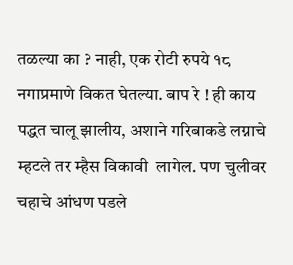तळल्या का ? नाही, एक रोटी रुपये १८ नगाप्रमाणे विकत घेतल्या. बाप रे ! ही काय पद्धत चालू झालीय, अशाने गरिबाकडे लग्नाचे म्हटले तर म्हैस विकावी  लागेल. पण चुलीवर चहाचे आंधण पडले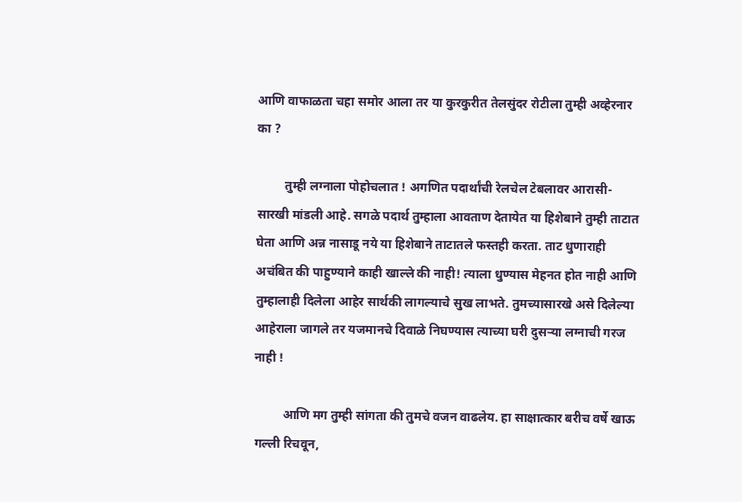आणि वाफाळता चहा समोर आला तर या कुरकुरीत तेलसुंदर रोटीला तुम्ही अव्हेरनार का ?

         तुम्ही लग्नाला पोहोचलात ! अगणित पदार्थांची रेलचेल टेबलावर आरासी-सारखी मांडली आहे. सगळे पदार्थ तुम्हाला आवताण देतायेत या हिशेबाने तुम्ही ताटात घेता आणि अन्न नासाडू नये या हिशेबाने ताटातले फस्तही करता. ताट धुणाराही अचंबित की पाहुण्याने काही खाल्ले की नाही! त्याला धुण्यास मेहनत होत नाही आणि तुम्हालाही दिलेला आहेर सार्थकी लागल्याचे सुख लाभते. तुमच्यासारखे असे दिलेल्या आहेराला जागले तर यजमानचे दिवाळे निघण्यास त्याच्या घरी दुसऱ्या लग्नाची गरज नाही !

         आणि मग तुम्ही सांगता की तुमचे वजन वाढलेय. हा साक्षात्कार बरीच वर्षे खाऊ गल्ली रिचवून,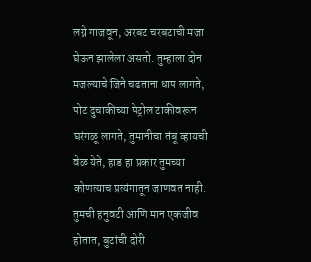लग्ने गाजवून, अरबट चरबटाची मजा घेऊन झालेला असतो. तुम्हाला दोन मजल्याचे जिने चढताना धाप लागते, पोट दुचाकीच्या पेट्रोल टाकीवरून घरंगळू लागते, तुमानीचा तंबू व्हायची वेळ येते, हाड हा प्रकार तुमच्या कोणत्याच प्रत्यंगातून जाणवत नाही. तुमची हनुवटी आणि मान एकजीव होतात, बुटांची दोरी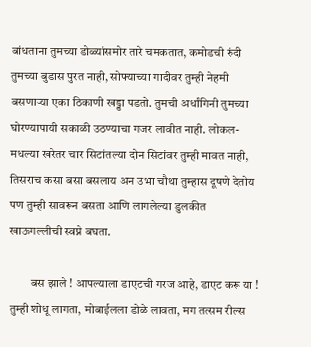बांधताना तुमच्या डोळ्यांसमोर तारे चमकतात, कमोडची रुंदी तुमच्या बुडास पुरत नाही, सोफ्याच्या गादीवर तुम्ही नेहमी बसणाऱ्या एका ठिकाणी खड्डा पडतो. तुमची अर्धांगिनी तुमच्या घोरण्यापायी सकाळी उठण्याचा गजर लावीत नाही. लोकल-मधल्या खरेतर चार सिटांतल्या दोन सिटांवर तुम्ही मावत नाही, तिसराच कसा बसा बसलाय अन उभा चौथा तुम्हास दूषणे देतोय पण तुम्ही सावरून बसता आणि लागलेल्या डुलकीत खाऊगल्लीची स्वप्ने बघता.

         बस झाले ! आपल्याला डाएटची गरज आहे, डाएट करू या ! तुम्ही शोधू लागता, मोबाईलला डोळे लावता, मग तत्सम रील्स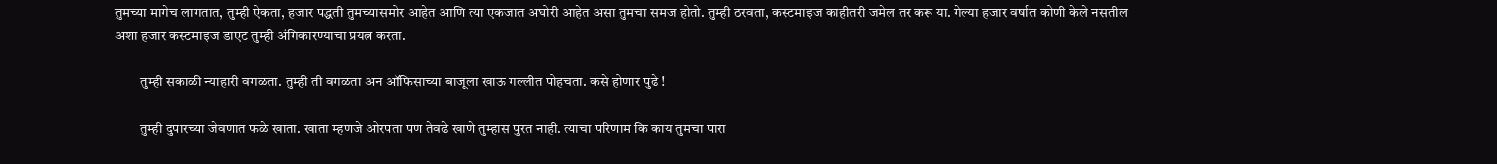तुमच्या मागेच लागतात, तुम्ही ऐकता, हजार पद्धती तुमच्यासमोर आहेत आणि त्या एकजात अघोरी आहेत असा तुमचा समज होतो. तुम्ही ठरवता, कस्टमाइज काहीतरी जमेल तर करू या. गेल्या हजार वर्षात कोणी केले नसतील अशा हजार कस्टमाइज डाएट तुम्ही अंगिकारण्याचा प्रयत्न करता.

         तुम्ही सकाळी न्याहारी वगळता. तुम्ही ती वगळता अन ऑफिसाच्या बाजूला खाऊ गल्लीत पोहचता. कसे होणार पुढे !

         तुम्ही दुपारच्या जेवणात फळे खाता. खाता म्हणजे ओरपता पण तेवढे खाणे तुम्हास पुरत नाही. त्याचा परिणाम कि काय तुमचा पारा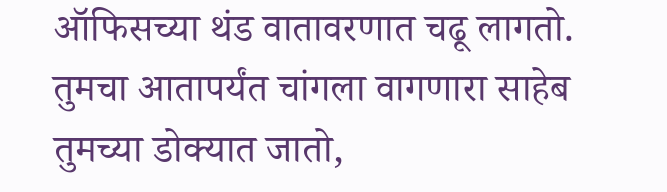ऑफिसच्या थंड वातावरणात चढू लागतो. तुमचा आतापर्यंत चांगला वागणारा साहेब तुमच्या डोक्यात जातो,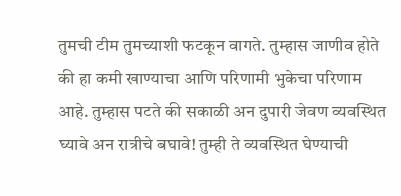तुमची टीम तुमच्याशी फटकून वागते. तुम्हास जाणीव होते की हा कमी खाण्याचा आणि परिणामी भुकेचा परिणाम आहे. तुम्हास पटते की सकाळी अन दुपारी जेवण व्यवस्थित घ्यावे अन रात्रीचे बघावे! तुम्ही ते व्यवस्थित घेण्याची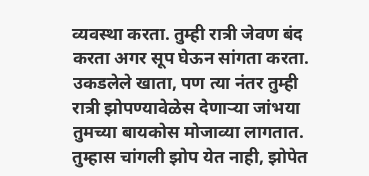व्यवस्था करता. तुम्ही रात्री जेवण बंद करता अगर सूप घेऊन सांगता करता. उकडलेले खाता, पण त्या नंतर तुम्ही रात्री झोपण्यावेळेस देणाऱ्या जांभया तुमच्या बायकोस मोजाव्या लागतात. तुम्हास चांगली झोप येत नाही, झोपेत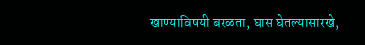खाण्याविषयी बरळता, घास घेतल्यासारखे,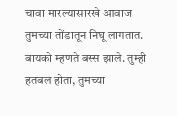चावा मारल्यासारखे आवाज तुमच्या तोंडातून निघू लागतात. बायको म्हणते बस्स झाले. तुम्ही हतबल होता, तुमच्या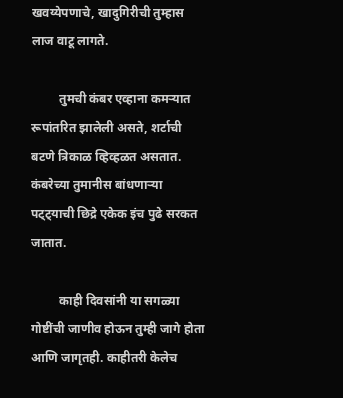खवय्येपणाचे, खादुगिरीची तुम्हास लाज वाटू लागते.

         तुमची कंबर एव्हाना कमऱ्यात रूपांतरित झालेली असते, शर्टाची बटणे त्रिकाळ व्हिव्हळत असतात. कंबरेच्या तुमानीस बांधणाऱ्या पट्ट्याची छिद्रे एकेक इंच पुढे सरकत जातात.

         काही दिवसांनी या सगळ्या गोष्टींची जाणीव होऊन तुम्ही जागे होता आणि जागृतही. काहीतरी केलेच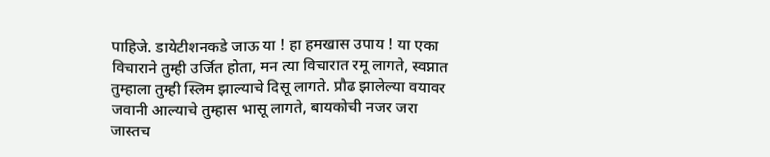पाहिजे. डायेटीशनकडे जाऊ या ! हा हमखास उपाय ! या एका विचाराने तुम्ही उर्जित होता, मन त्या विचारात रमू लागते, स्वप्नात तुम्हाला तुम्ही स्लिम झाल्याचे दिसू लागते. प्रौढ झालेल्या वयावर जवानी आल्याचे तुम्हास भासू लागते, बायकोची नजर जरा जास्तच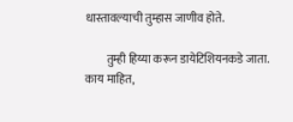धास्तावल्याची तुम्हास जाणीव होते.

         तुम्ही हिय्या करून डायेटिशियनकडे जाता. काय माहित,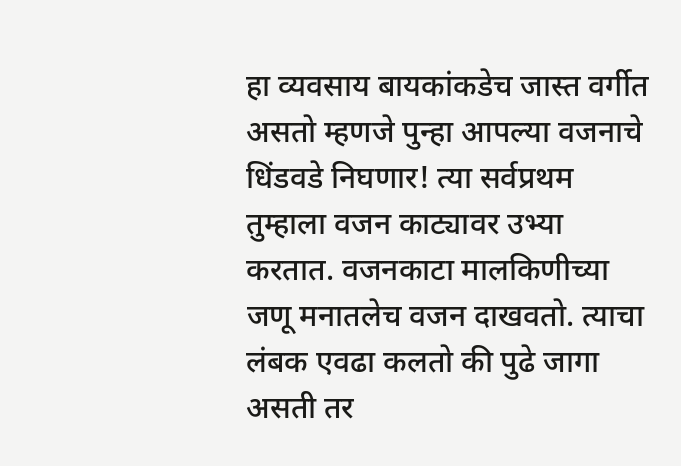हा व्यवसाय बायकांकडेच जास्त वर्गीत असतो म्हणजे पुन्हा आपल्या वजनाचे धिंडवडे निघणार! त्या सर्वप्रथम तुम्हाला वजन काट्यावर उभ्या करतात. वजनकाटा मालकिणीच्या जणू मनातलेच वजन दाखवतो. त्याचा लंबक एवढा कलतो की पुढे जागा असती तर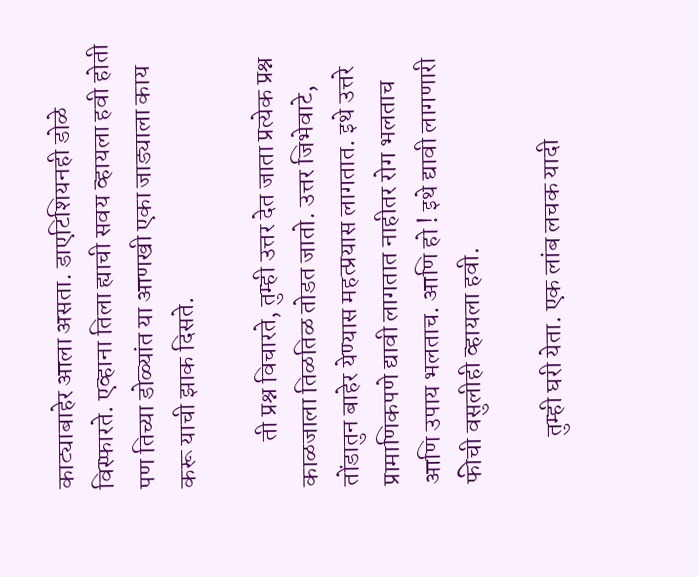काट्याबाहेर आला असता. डाएटिशियनही डोळे विस्फारते. एव्हाना तिला ह्याची सवय व्हायला हवी होती पण तिच्या डोळ्यांत या आणखी एका जाड्याला काय करू याची झाक दिसते.

         ती प्रश्न विचारते, तुम्ही उत्तर देत जाता प्रत्येक प्रश्न काळजाला तिळतिळ तोडत जातो. उत्तर जिभेवाटे, तोंडातुन बाहेर येण्यास महत्प्रयास लागतात. इथे उत्तरे प्रामाणिकपणे द्यावी लागतात नाहीतर रोग भलताच आणि उपाय भलताच. आणि हो ! इथे द्यावी लागणारी फीची वसुलीही व्हायला हवी.

         तुम्ही घरी येता. एक लांब लचक यादी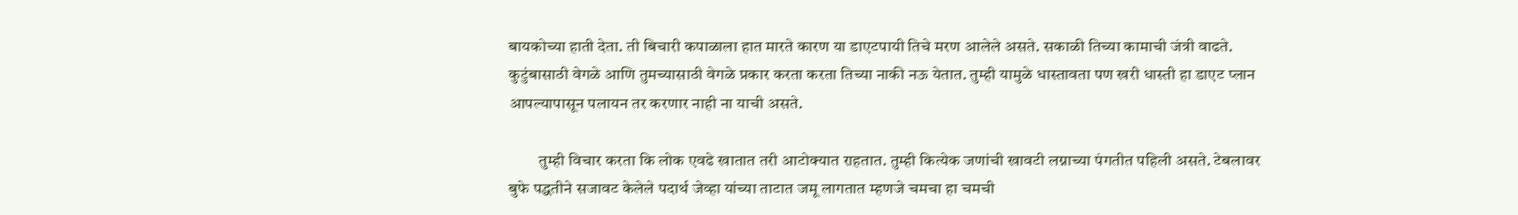बायकोच्या हाती देता. ती बिचारी कपाळाला हात मारते कारण या डाएटपायी तिचे मरण आलेले असते. सकाळी तिच्या कामाची जंत्री वाढते. कुटुंबासाठी वेगळे आणि तुमच्यासाठी वेगळे प्रकार करता करता तिच्या नाकी नऊ येतात. तुम्ही यामुळे धास्तावता पण खरी धास्ती हा डाएट प्लान आपल्यापासून पलायन तर करणार नाही ना याची असते.

         तुम्ही विचार करता कि लोक एवढे खातात तरी आटोक्यात राहतात. तुम्ही कित्येक जणांची खावटी लग्नाच्या पंगतीत पहिली असते. टेबलावर बुफे पद्धतीने सजावट केलेले पदार्थ जेव्हा यांच्या ताटात जमू लागतात म्हणजे चमचा हा चमची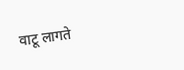वाटू लागते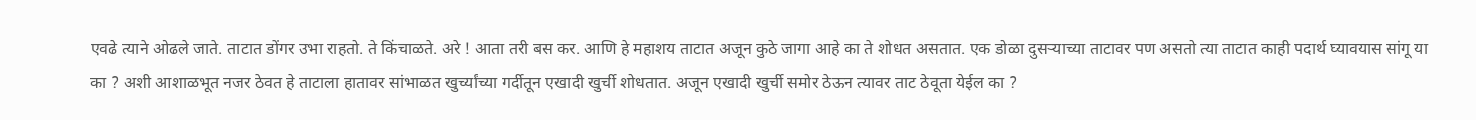एवढे त्याने ओढले जाते. ताटात डोंगर उभा राहतो. ते किंचाळते. अरे ! आता तरी बस कर. आणि हे महाशय ताटात अजून कुठे जागा आहे का ते शोधत असतात. एक डोळा दुसऱ्याच्या ताटावर पण असतो त्या ताटात काही पदार्थ घ्यावयास सांगू या का ? अशी आशाळभूत नजर ठेवत हे ताटाला हातावर सांभाळत खुर्च्यांच्या गर्दीतून एखादी खुर्ची शोधतात. अजून एखादी खुर्ची समोर ठेऊन त्यावर ताट ठेवूता येईल का ?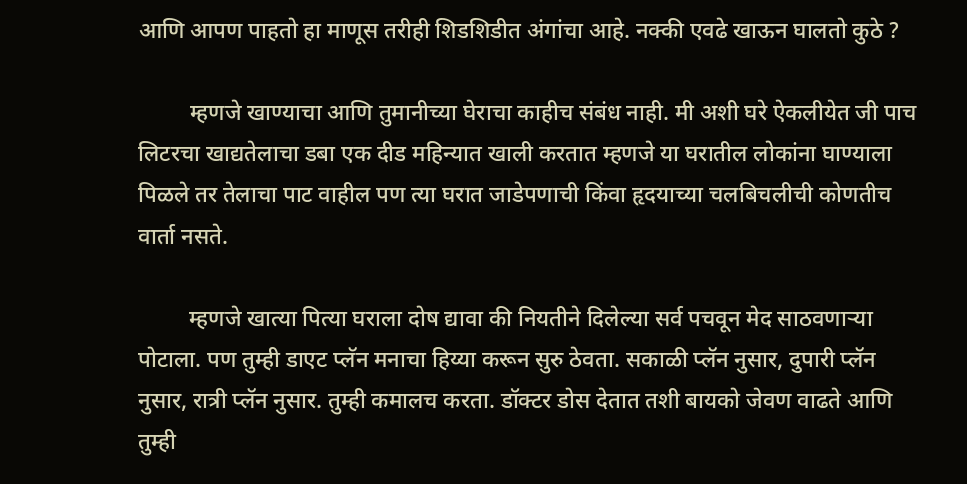आणि आपण पाहतो हा माणूस तरीही शिडशिडीत अंगांचा आहे. नक्की एवढे खाऊन घालतो कुठे ?

         म्हणजे खाण्याचा आणि तुमानीच्या घेराचा काहीच संबंध नाही. मी अशी घरे ऐकलीयेत जी पाच लिटरचा खाद्यतेलाचा डबा एक दीड महिन्यात खाली करतात म्हणजे या घरातील लोकांना घाण्याला पिळले तर तेलाचा पाट वाहील पण त्या घरात जाडेपणाची किंवा हृदयाच्या चलबिचलीची कोणतीच वार्ता नसते.

         म्हणजे खात्या पित्या घराला दोष द्यावा की नियतीने दिलेल्या सर्व पचवून मेद साठवणाऱ्या पोटाला. पण तुम्ही डाएट प्लॅन मनाचा हिय्या करून सुरु ठेवता. सकाळी प्लॅन नुसार, दुपारी प्लॅन नुसार, रात्री प्लॅन नुसार. तुम्ही कमालच करता. डॉक्टर डोस देतात तशी बायको जेवण वाढते आणि तुम्ही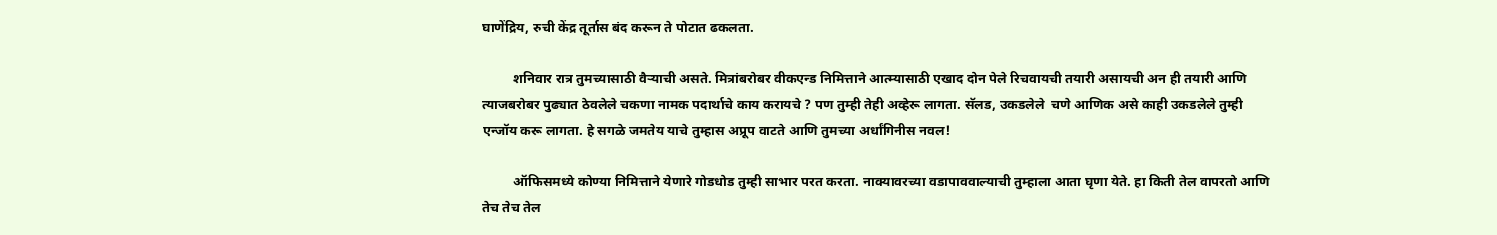घाणेंद्रिय, रुची केंद्र तूर्तास बंद करून ते पोटात ढकलता.

         शनिवार रात्र तुमच्यासाठी वैऱ्याची असते. मित्रांबरोबर वीकएन्ड निमित्ताने आत्म्यासाठी एखाद दोन पेले रिचवायची तयारी असायची अन ही तयारी आणि त्याजबरोबर पुढ्यात ठेवलेले चकणा नामक पदार्थाचे काय करायचे ? पण तुम्ही तेही अव्हेरू लागता. सॅलड, उकडलेले  चणे आणिक असे काही उकडलेले तुम्ही एन्जॉय करू लागता. हे सगळे जमतेय याचे तुम्हास अप्रूप वाटते आणि तुमच्या अर्धांगिनीस नवल!

         ऑफिसमध्ये कोण्या निमित्ताने येणारे गोडधोड तुम्ही साभार परत करता. नाक्यावरच्या वडापाववाल्याची तुम्हाला आता घृणा येते. हा किती तेल वापरतो आणि तेच तेच तेल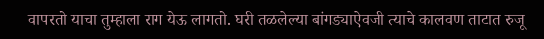वापरतो याचा तुम्हाला राग येऊ लागतो. घरी तळलेल्या बांगड्याऐवजी त्याचे कालवण ताटात रुजू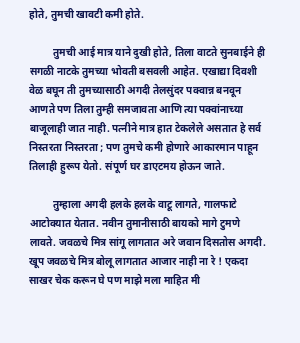होते, तुमची खावटी कमी होते.

         तुमची आई मात्र याने दुखी होते, तिला वाटते सुनबाईने ही सगळी नाटके तुमच्या भोवती बसवली आहेत. एखाद्या दिवशी वेळ बघून ती तुमच्यासाठी अगदी तेलसुंदर पक्वान्न बनवून आणते पण तिला तुम्ही समजावता आणि त्या पक्वांनाच्या बाजूलाही जात नाही. पत्नीने मात्र हात टेकलेले असतात हे सर्व निस्तरता निस्तरता ; पण तुमचे कमी होणारे आकारमान पाहून तिलाही हुरूप येतो. संपूर्ण घर डाएटमय होऊन जाते.

         तुम्हाला अगदी हलके हलके वाटू लागते, गालफाटे आटोक्यात येतात. नवीन तुमानीसाठी बायको मागे टुमणे लावते. जवळचे मित्र सांगू लागतात अरे जवान दिसतोस अगदी. खूप जवळचे मित्र बोलू लागतात आजार नाही ना रे ! एकदा साखर चेक करून घे पण माझे मला माहित मी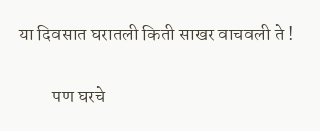या दिवसात घरातली किती साखर वाचवली ते !

         पण घरचे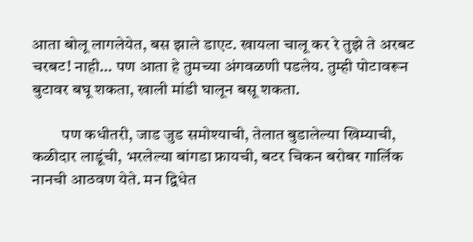आता बोलू लागलेयेत, बस झाले डाएट. खायला चालू कर रे तुझे ते अरबट चरबट! नाही… पण आता हे तुमच्या अंगवळणी पडलेय. तुम्ही पोटावरून बुटावर बघू शकता, खाली मांडी घालून बसू शकता.

         पण कधीतरी, जाड जुड समोश्याची, तेलात बुडालेल्या खिम्याची, कळीदार लाडूंची, भरलेल्या बांगडा फ्रायची, बटर चिकन बरोबर गार्लिक नानची आठवण येते. मन द्विधेत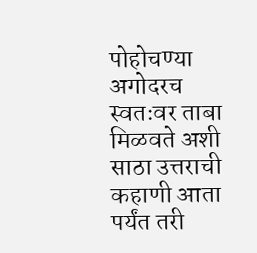पोहोचण्या अगोदरच स्वतःवर ताबा मिळवते अशी साठा उत्तराची कहाणी आता पर्यंत तरी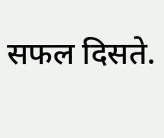सफल दिसते.